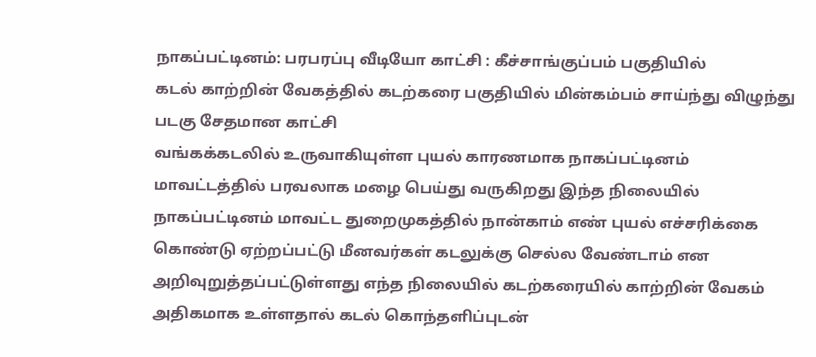நாகப்பட்டினம்: பரபரப்பு வீடியோ காட்சி : கீச்சாங்குப்பம் பகுதியில்
கடல் காற்றின் வேகத்தில் கடற்கரை பகுதியில் மின்கம்பம் சாய்ந்து விழுந்து படகு சேதமான காட்சி
வங்கக்கடலில் உருவாகியுள்ள புயல் காரணமாக நாகப்பட்டினம் மாவட்டத்தில் பரவலாக மழை பெய்து வருகிறது இந்த நிலையில் நாகப்பட்டினம் மாவட்ட துறைமுகத்தில் நான்காம் எண் புயல் எச்சரிக்கை கொண்டு ஏற்றப்பட்டு மீனவர்கள் கடலுக்கு செல்ல வேண்டாம் என அறிவுறுத்தப்பட்டுள்ளது எந்த நிலையில் கடற்கரையில் காற்றின் வேகம் அதிகமாக உள்ளதால் கடல் கொந்தளிப்புடன்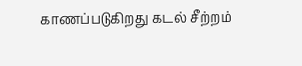காணப்படுகிறது கடல் சீற்றம்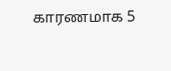காரணமாக 5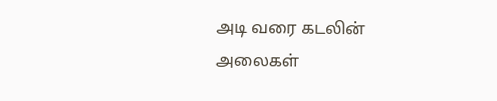அடி வரை கடலின் அலைகள்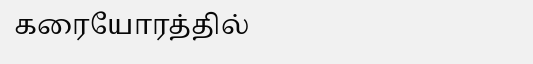கரையோரத்தில்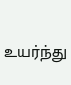உயர்ந்து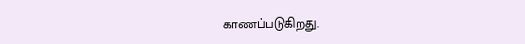காணப்படுகிறது.